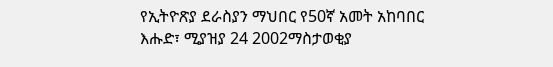የኢትዮጽያ ደራስያን ማህበር የ50ኛ አመት አከባበር
እሑድ፣ ሚያዝያ 24 2002ማስታወቂያ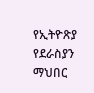የኢትዮጽያ የደራስያን ማህበር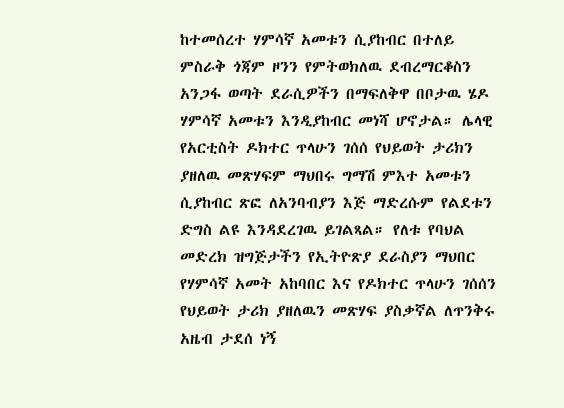ከተመሰረተ ሃምሳኛ አመቱን ሲያከብር በተለይ ምስራቅ ጎጃም ዞንን የምትወክለዉ ደብረማርቆስን አንጋፋ ወጣት ደራሲዎችን በማፍለቅዋ በቦታዉ ሄዶ ሃምሳኛ አመቱን እንዲያከብር መነሻ ሆኖታል። ሌላዊ የአርቲስት ዶክተር ጥላሁን ገሰሰ የህይወት ታሪክን ያዘለዉ መጽሃፍም ማህበሩ ግማሽ ምእተ አመቱን ሲያከብር ጽፎ ለአንባብያን እጅ ማድረሱም የልደቱን ድግስ ልዩ እንዳደረገዉ ይገልጻል። የለቱ የባህል መድረክ ዝግጅታችን የኢትዮጽያ ደራስያን ማህበር የሃምሳኛ አመት አከባበር እና የዶክተር ጥላሁን ገሰሰን የህይወት ታሪክ ያዘለዉን መጽሃፍ ያስቃኛል ለጥንቅሩ አዜብ ታደሰ ነኝ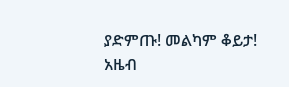ያድምጡ! መልካም ቆይታ!
አዜብ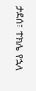ታደሰ፣ ተክሌ የኋላ